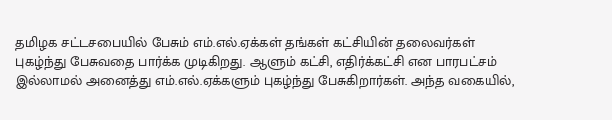தமிழக சட்டசபையில் பேசும் எம்.எல்.ஏக்கள் தங்கள் கட்சியின் தலைவர்கள் புகழ்ந்து பேசுவதை பார்க்க முடிகிறது. ஆளும் கட்சி, எதிர்க்கட்சி என பாரபட்சம் இல்லாமல் அனைத்து எம்.எல்.ஏக்களும் புகழ்ந்து பேசுகிறார்கள். அந்த வகையில்,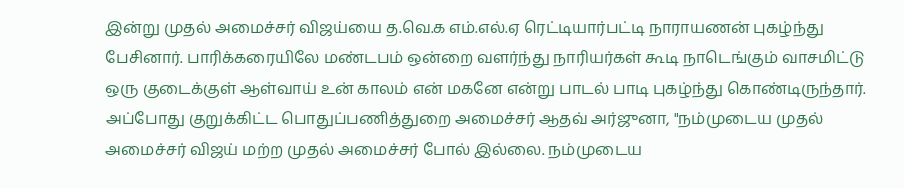இன்று முதல் அமைச்சர் விஜய்யை த.வெ.க எம்.எல்.ஏ ரெட்டியார்பட்டி நாராயணன் புகழ்ந்து பேசினார். பாரிக்கரையிலே மண்டபம் ஒன்றை வளர்ந்து நாரியர்கள் கூடி நாடெங்கும் வாசமிட்டு ஒரு குடைக்குள் ஆள்வாய் உன் காலம் என் மகனே என்று பாடல் பாடி புகழ்ந்து கொண்டிருந்தார். அப்போது குறுக்கிட்ட பொதுப்பணித்துறை அமைச்சர் ஆதவ் அர்ஜுனா, "நம்முடைய முதல் அமைச்சர் விஜய் மற்ற முதல் அமைச்சர் போல் இல்லை. நம்முடைய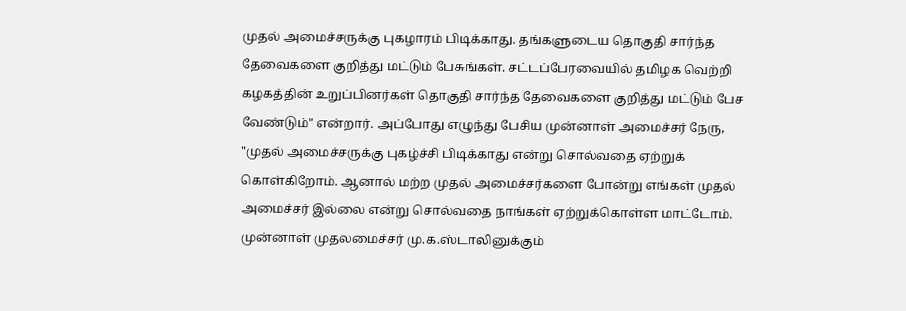முதல் அமைச்சருக்கு புகழாரம் பிடிக்காது. தங்களுடைய தொகுதி சார்ந்த தேவைகளை குறித்து மட்டும் பேசுங்கள். சட்டப்பேரவையில் தமிழக வெற்றி கழகத்தின் உறுப்பினர்கள் தொகுதி சார்ந்த தேவைகளை குறித்து மட்டும் பேச வேண்டும்" என்றார். அப்போது எழுந்து பேசிய முன்னாள் அமைச்சர் நேரு, "முதல் அமைச்சருக்கு புகழ்ச்சி பிடிக்காது என்று சொல்வதை ஏற்றுக் கொள்கிறோம். ஆனால் மற்ற முதல் அமைச்சர்களை போன்று எங்கள் முதல் அமைச்சர் இல்லை என்று சொல்வதை நாங்கள் ஏற்றுக்கொள்ள மாட்டோம். முன்னாள் முதலமைச்சர் மு.க.ஸ்டாலினுக்கும்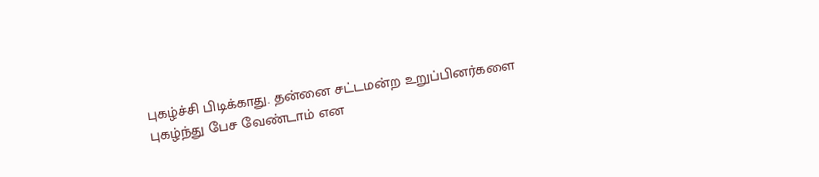புகழ்ச்சி பிடிக்காது. தன்னை சட்டமன்ற உறுப்பினர்களை புகழ்ந்து பேச வேண்டாம் என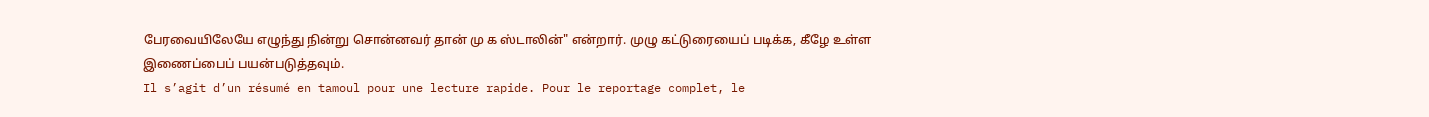பேரவையிலேயே எழுந்து நின்று சொன்னவர் தான் மு க ஸ்டாலின்" என்றார். முழு கட்டுரையைப் படிக்க, கீழே உள்ள இணைப்பைப் பயன்படுத்தவும்.
Il s’agit d’un résumé en tamoul pour une lecture rapide. Pour le reportage complet, le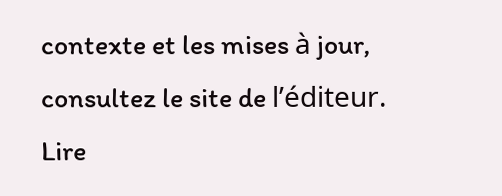contexte et les mises à jour, consultez le site de l’éditeur.
Lire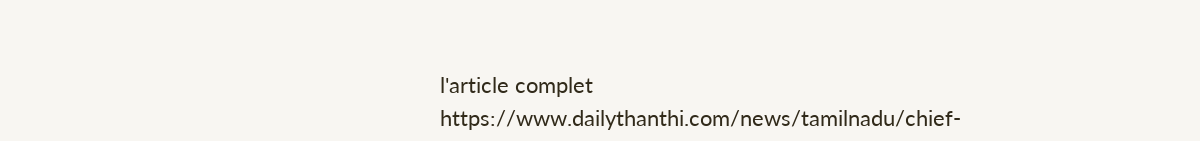l'article complet
https://www.dailythanthi.com/news/tamilnadu/chief-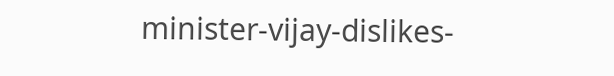minister-vijay-dislikes-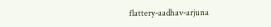flattery-aadhav-arjuna